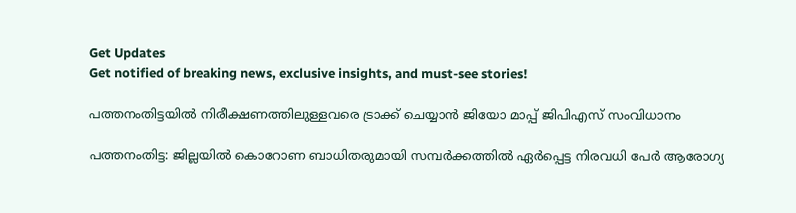Get Updates
Get notified of breaking news, exclusive insights, and must-see stories!

പത്തനംതിട്ടയില്‍ നിരീക്ഷണത്തിലുള്ളവരെ ട്രാക്ക് ചെയ്യാന്‍ ജിയോ മാപ്പ് ജിപിഎസ് സംവിധാനം

പത്തനംതിട്ട: ജില്ലയില്‍ കൊറോണ ബാധിതരുമായി സമ്പര്‍ക്കത്തില്‍ ഏര്‍പ്പെട്ട നിരവധി പേര്‍ ആരോഗ്യ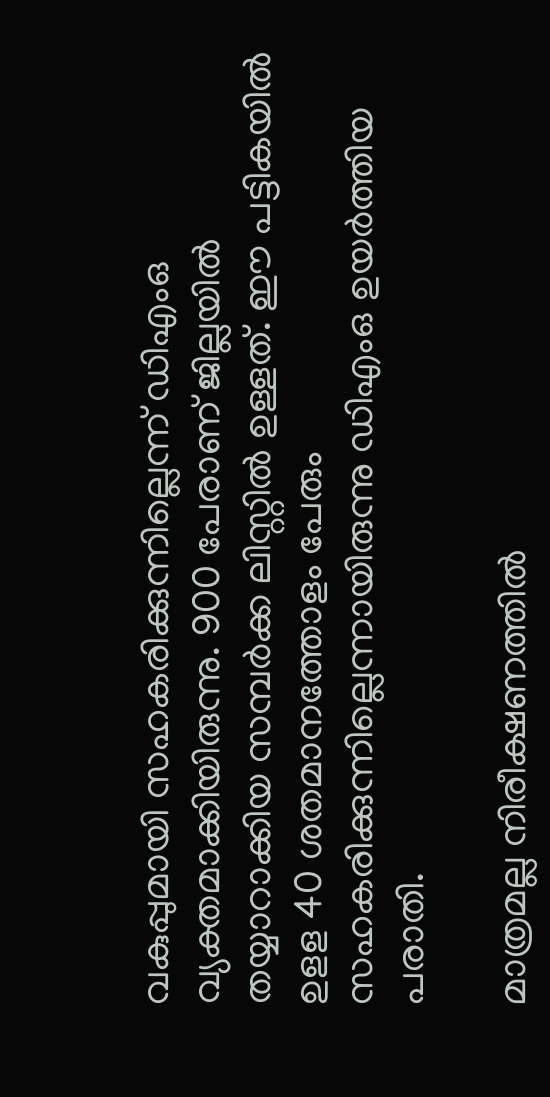വകുപ്പുമായി സഹകരിക്കുന്നില്ലെന്ന് ഡിഎംഒ വ്യക്തമാക്കിയിരുന്നു. 900 പേരാണ് ജില്ലയില്‍ തയ്യാറാക്കിയ സമ്പര്‍ക്ക ലിസ്റ്റില്‍ ഉള്ളത്. ഈ പട്ടികയില്‍ ഉളള 40 ശതമാനത്തോളം പേരും സഹകരിക്കുന്നില്ലെന്നായിരുന്നു ഡിഎംഒ ഉയര്‍ത്തിയ പരാതി.

മാത്രമല്ല നിരീക്ഷണത്തില്‍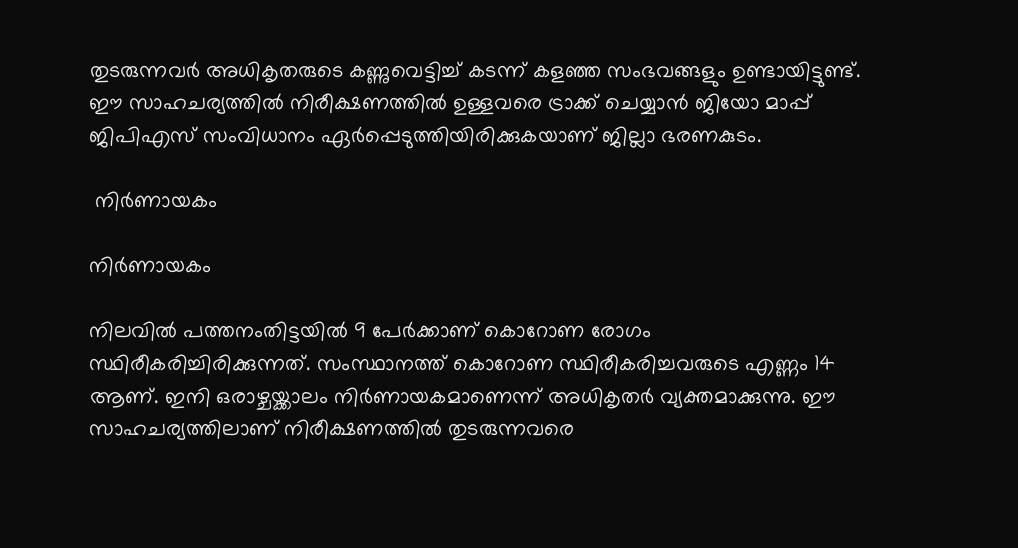തുടരുന്നവര്‍ അധികൃതരുടെ കണ്ണുവെട്ടിച്ച് കടന്ന് കളഞ്ഞ സംഭവങ്ങളും ഉണ്ടായിട്ടുണ്ട്. ഈ സാഹചര്യത്തില്‍ നിരീക്ഷണത്തില്‍ ഉള്ളവരെ ട്രാക്ക് ചെയ്യാന്‍ ജിയോ മാപ്പ് ജിപിഎസ് സംവിധാനം ഏര്‍പ്പെടുത്തിയിരിക്കുകയാണ് ജില്ലാ ഭരണകുടം.

 നിര്‍ണായകം

നിര്‍ണായകം

നിലവില്‍ പത്തനംതിട്ടയില്‍ 9 പേര്‍ക്കാണ് കൊറോണ രോഗം സ്ഥിരീകരിച്ചിരിക്കുന്നത്. സംസ്ഥാനത്ത് കൊറോണ സ്ഥിരീകരിച്ചവരുടെ എണ്ണം 14 ആണ്. ഇനി ഒരാഴ്ചയ്ക്കാലം നിര്‍ണായകമാണെന്ന് അധികൃതര്‍ വ്യക്തമാക്കുന്നു. ഈ സാഹചര്യത്തിലാണ് നിരീക്ഷണത്തില്‍ തുടരുന്നവരെ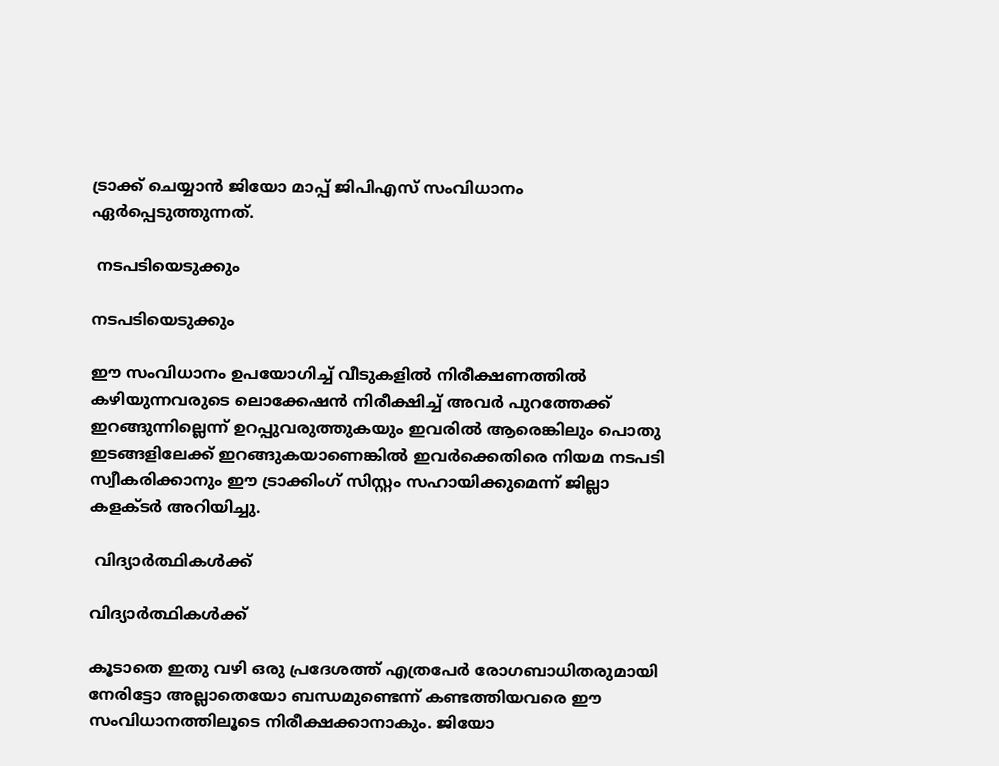ട്രാക്ക് ചെയ്യാന്‍ ജിയോ മാപ്പ് ജിപിഎസ് സംവിധാനം ഏർപ്പെടുത്തുന്നത്.

 നടപടിയെടുക്കും

നടപടിയെടുക്കും

ഈ സംവിധാനം ഉപയോഗിച്ച് വീടുകളിൽ നിരീക്ഷണത്തിൽ കഴിയുന്നവരുടെ ലൊക്കേഷൻ നിരീക്ഷിച്ച് അവർ പുറത്തേക്ക് ഇറങ്ങുന്നില്ലെന്ന് ഉറപ്പുവരുത്തുകയും ഇവരിൽ ആരെങ്കിലും പൊതു ഇടങ്ങളിലേക്ക് ഇറങ്ങുകയാണെങ്കിൽ ഇവർക്കെതിരെ നിയമ നടപടി സ്വീകരിക്കാനും ഈ ട്രാക്കിംഗ് സിസ്റ്റം സഹായിക്കുമെന്ന് ജില്ലാ കളക്ടര്‍ അറിയിച്ചു.

 വിദ്യാര്‍ത്ഥികള്‍ക്ക്

വിദ്യാര്‍ത്ഥികള്‍ക്ക്

കൂടാതെ ഇതു വഴി ഒരു പ്രദേശത്ത് എത്രപേർ രോഗബാധിതരുമായി നേരിട്ടോ അല്ലാതെയോ ബന്ധമുണ്ടെന്ന് കണ്ടത്തിയവരെ ഈ സംവിധാനത്തിലൂടെ നിരീക്ഷക്കാനാകും. ജിയോ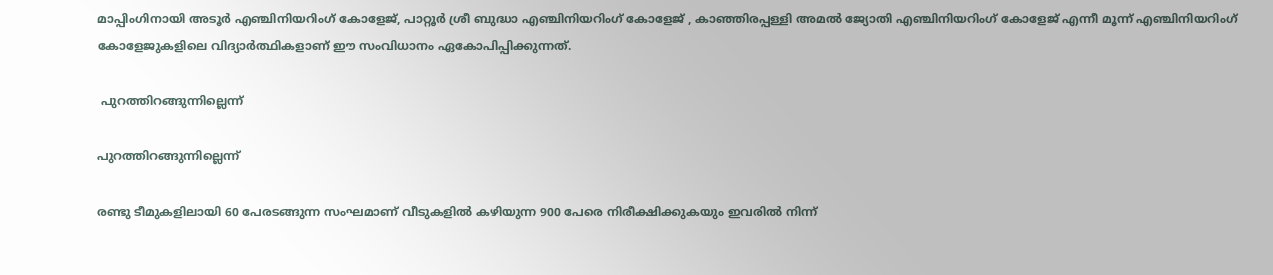മാപ്പിംഗിനായി അടൂർ എഞ്ചിനിയറിംഗ് കോളേജ്, പാറ്റൂർ ശ്രീ ബുദ്ധാ എഞ്ചിനിയറിംഗ് കോളേജ് , കാഞ്ഞിരപ്പള്ളി അമൽ ജ്യോതി എഞ്ചിനിയറിംഗ് കോളേജ് എന്നീ മൂന്ന് എഞ്ചിനിയറിംഗ് കോളേജുകളിലെ വിദ്യാർത്ഥികളാണ് ഈ സംവിധാനം ഏകോപിപ്പിക്കുന്നത്.

 പുറത്തിറങ്ങുന്നില്ലെന്ന്

പുറത്തിറങ്ങുന്നില്ലെന്ന്

രണ്ടു ടീമുകളിലായി 60 പേരടങ്ങുന്ന സംഘമാണ് വീടുകളില്‍ കഴിയുന്ന 900 പേരെ നിരീക്ഷിക്കുകയും ഇവരില്‍ നിന്ന്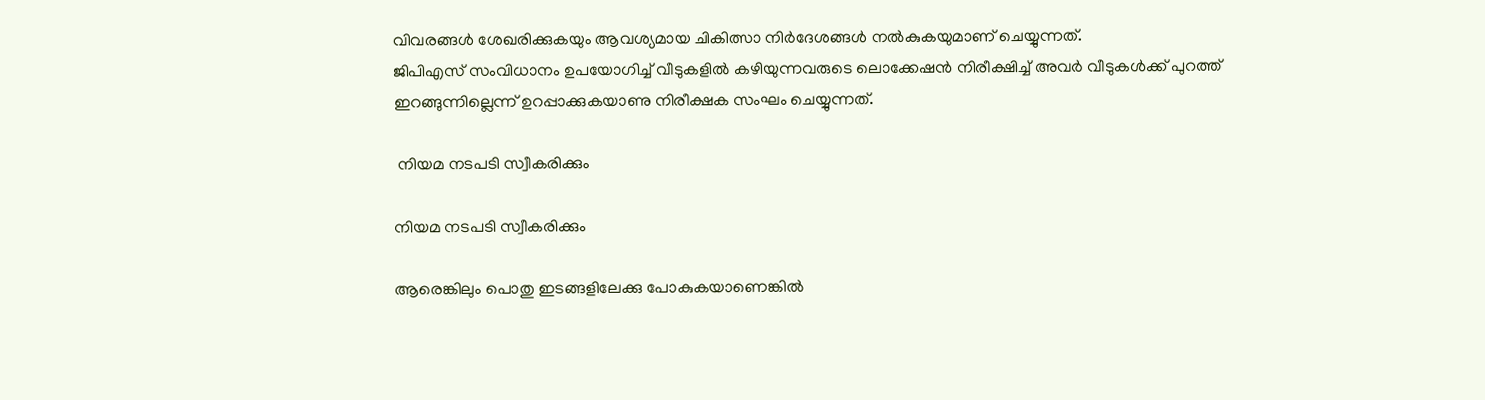വിവരങ്ങള്‍ ശേഖരിക്കുകയും ആവശ്യമായ ചികിത്സാ നിര്‍ദേശങ്ങള്‍ നല്‍കുകയുമാണ് ചെയ്യുന്നത്.
ജിപിഎസ് സംവിധാനം ഉപയോഗിച്ച് വീടുകളില്‍ കഴിയുന്നവരുടെ ലൊക്കേഷന്‍ നിരീക്ഷിച്ച് അവര്‍ വീടുകള്‍ക്ക് പുറത്ത് ഇറങ്ങുന്നില്ലെന്ന് ഉറപ്പാക്കുകയാണു നിരീക്ഷക സംഘം ചെയ്യുന്നത്.

 നിയമ നടപടി സ്വീകരിക്കും

നിയമ നടപടി സ്വീകരിക്കും

ആരെങ്കിലും പൊതു ഇടങ്ങളിലേക്കു പോകുകയാണെങ്കില്‍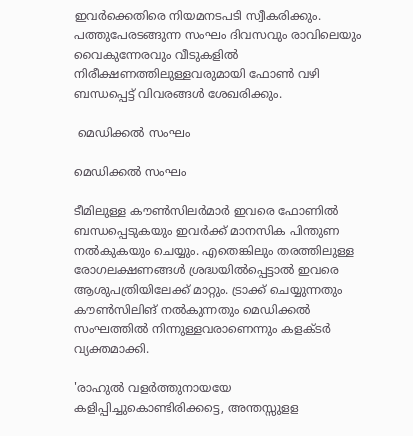ഇവര്‍ക്കെതിരെ നിയമനടപടി സ്വീകരിക്കും.
പത്തുപേരടങ്ങുന്ന സംഘം ദിവസവും രാവിലെയും വൈകുന്നേരവും വീടുകളില്‍ നിരീക്ഷണത്തിലുള്ളവരുമായി ഫോണ്‍ വഴി ബന്ധപ്പെട്ട് വിവരങ്ങള്‍ ശേഖരിക്കും.

 മെഡിക്കല്‍ സംഘം

മെഡിക്കല്‍ സംഘം

ടീമിലുള്ള കൗണ്‍സിലര്‍മാര്‍ ഇവരെ ഫോണില്‍ ബന്ധപ്പെടുകയും ഇവര്‍ക്ക് മാനസിക പിന്തുണ നല്‍കുകയും ചെയ്യും. എതെങ്കിലും തരത്തിലുള്ള രോഗലക്ഷണങ്ങള്‍ ശ്രദ്ധയില്‍പ്പെട്ടാല്‍ ഇവരെ ആശുപത്രിയിലേക്ക് മാറ്റും. ട്രാക്ക് ചെയ്യുന്നതും കൗണ്‍സിലിങ് നല്‍കുന്നതും മെഡിക്കല്‍ സംഘത്തില്‍ നിന്നുള്ളവരാണെന്നും കളക്ടര്‍ വ്യക്തമാക്കി.

'രാഹുൽ വളർത്തുനായയേ കളിപ്പിച്ചുകൊണ്ടിരിക്കട്ടെ, അന്തസ്സുളള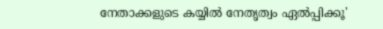നേതാക്കളുടെ കയ്യിൽ നേതൃത്വം ഏൽപ്പിക്കൂ'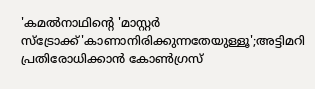'കമല്‍നാഥിന്‍റെ 'മാസ്റ്റര്‍ സ്ട്രോക്ക്'കാണാനിരിക്കുന്നതേയുള്ളൂ';അട്ടിമറി പ്രതിരോധിക്കാന്‍ കോണ്‍ഗ്രസ്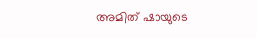അമിത് ഷായുടെ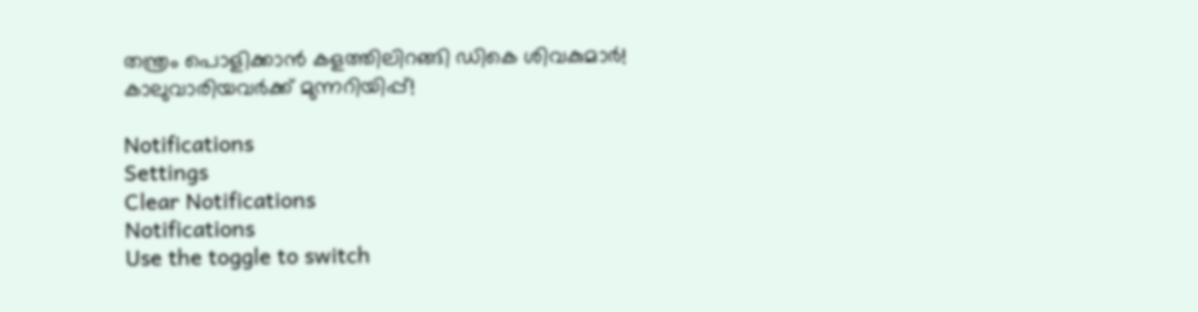തന്ത്രം പൊളിക്കാന്‍ കളത്തിലിറങ്ങി ഡികെ ശിവകുമാര്‍! കാലുവാരിയവര്‍ക്ക് മുന്നറിയിപ്പ്!

Notifications
Settings
Clear Notifications
Notifications
Use the toggle to switch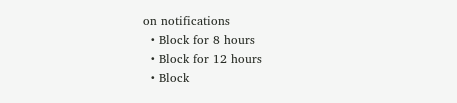on notifications
  • Block for 8 hours
  • Block for 12 hours
  • Block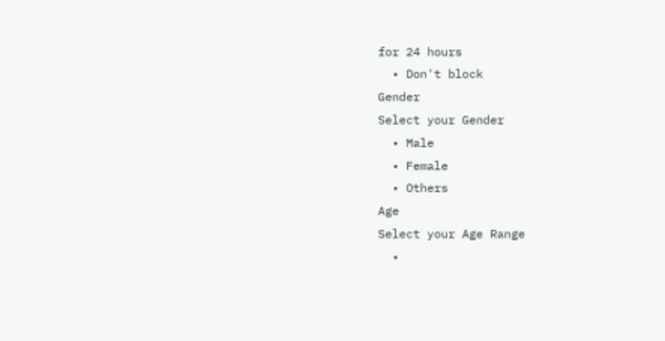for 24 hours
  • Don't block
Gender
Select your Gender
  • Male
  • Female
  • Others
Age
Select your Age Range
  •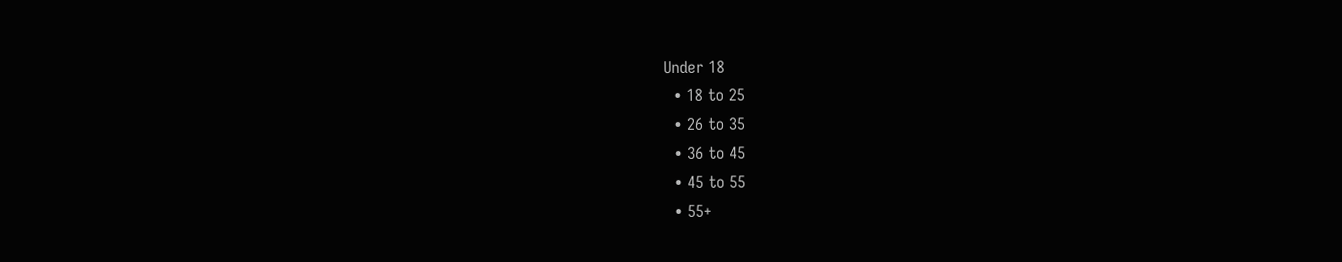Under 18
  • 18 to 25
  • 26 to 35
  • 36 to 45
  • 45 to 55
  • 55+